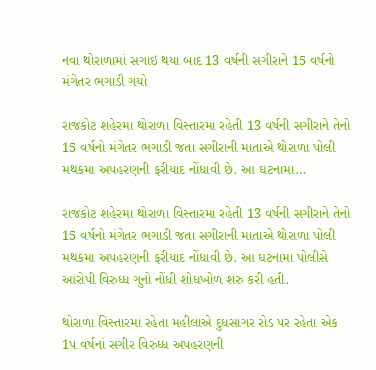નવા થોરાળામાં સગાઇ થયા બાદ 13 વર્ષની સગીરાને 15 વર્ષનો મંગેતર ભગાડી ગયો

રાજકોટ શહેરમા થોરાળા વિસ્તારમા રહેતી 13 વર્ષની સગીરાને તેનો 15 વર્ષનો મંગેતર ભગાડી જતા સગીરાની માતાએ થોરાળા પોલી મથકમા અપહરણની ફરીયાદ નોંધાવી છે. આ ઘટનામા…

રાજકોટ શહેરમા થોરાળા વિસ્તારમા રહેતી 13 વર્ષની સગીરાને તેનો 15 વર્ષનો મંગેતર ભગાડી જતા સગીરાની માતાએ થોરાળા પોલી મથકમા અપહરણની ફરીયાદ નોંધાવી છે. આ ઘટનામા પોલીસે આરોપી વિરુધ્ધ ગુનો નોંધી શોધખોળ શરુ કરી હતી.

થોરાળા વિસ્તારમા રહેતા મહીલાએ દુધસાગર રોડ પર રહેતા એક 1પ વર્ષનાં સગીર વિરુધ્ધ અપહરણની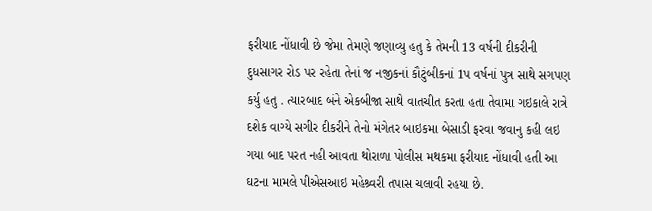ફરીયાદ નોંધાવી છે જેમા તેમણે જણાવ્યુ હતુ કે તેમની 13 વર્ષની દીકરીની દુધસાગર રોડ પર રહેતા તેનાં જ નજીકનાં કૌટુંબીકનાં 1પ વર્ષનાં પુત્ર સાથે સગપણ કર્યુ હતુ . ત્યારબાદ બંને એકબીજા સાથે વાતચીત કરતા હતા તેવામા ગઇકાલે રાત્રે દશેક વાગ્યે સગીર દીકરીને તેનો મંગેતર બાઇકમા બેસાડી ફરવા જવાનુ કહી લઇ ગયા બાદ પરત નહી આવતા થોરાળા પોલીસ મથકમા ફરીયાદ નોંધાવી હતી આ ઘટના મામલે પીએસઆઇ મહેશ્ર્વરી તપાસ ચલાવી રહયા છે.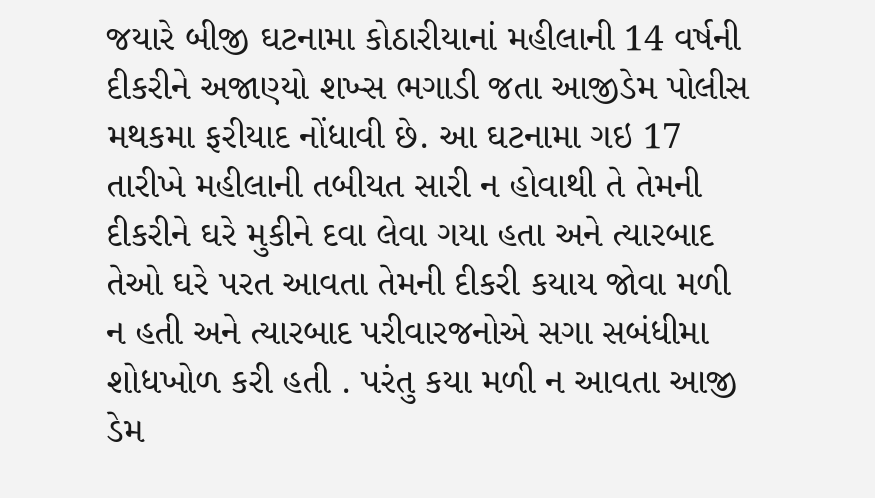જયારે બીજી ઘટનામા કોઠારીયાનાં મહીલાની 14 વર્ષની દીકરીને અજાણ્યો શખ્સ ભગાડી જતા આજીડેમ પોલીસ મથકમા ફરીયાદ નોંધાવી છે. આ ઘટનામા ગઇ 17 તારીખે મહીલાની તબીયત સારી ન હોવાથી તે તેમની દીકરીને ઘરે મુકીને દવા લેવા ગયા હતા અને ત્યારબાદ તેઓ ઘરે પરત આવતા તેમની દીકરી કયાય જોવા મળી ન હતી અને ત્યારબાદ પરીવારજનોએ સગા સબંધીમા શોધખોળ કરી હતી . પરંતુ કયા મળી ન આવતા આજી ડેમ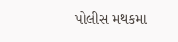પોલીસ મથકમા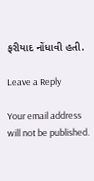ફરીયાદ નોંધાવી હતી.

Leave a Reply

Your email address will not be published.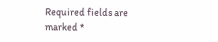Required fields are marked *